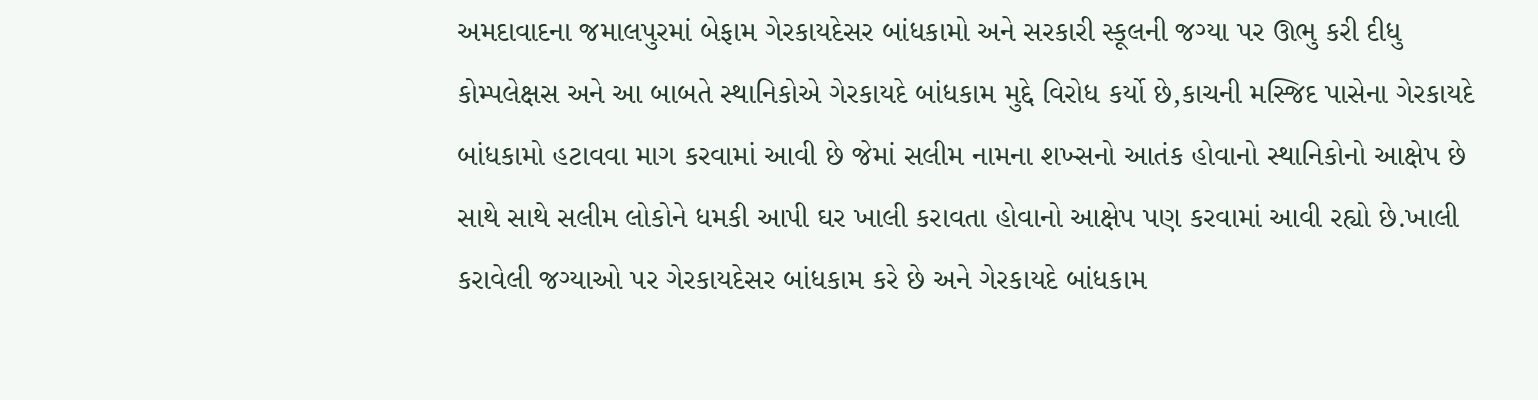અમદાવાદના જમાલપુરમાં બેફામ ગેરકાયદેસર બાંધકામો અને સરકારી સ્કૂલની જગ્યા પર ઊભુ કરી દીધુ કોમ્પલેક્ષસ અને આ બાબતે સ્થાનિકોએ ગેરકાયદે બાંધકામ મુદ્દે વિરોધ કર્યો છે,કાચની મસ્જિદ પાસેના ગેરકાયદે બાંધકામો હટાવવા માગ કરવામાં આવી છે જેમાં સલીમ નામના શખ્સનો આતંક હોવાનો સ્થાનિકોનો આક્ષેપ છે સાથે સાથે સલીમ લોકોને ધમકી આપી ઘર ખાલી કરાવતા હોવાનો આક્ષેપ પણ કરવામાં આવી રહ્યો છે.ખાલી કરાવેલી જગ્યાઓ પર ગેરકાયદેસર બાંધકામ કરે છે અને ગેરકાયદે બાંધકામ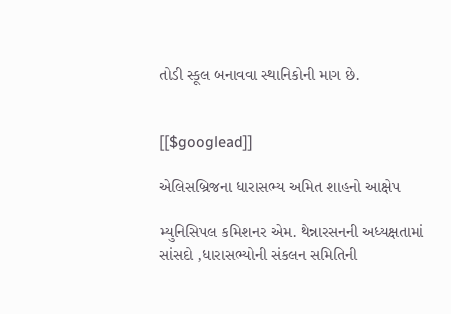તોડી સ્કૂલ બનાવવા સ્થાનિકોની માગ છે.


[[$googlead]]

એલિસબ્રિજના ધારાસભ્ય અમિત શાહનો આક્ષેપ

મ્યુનિસિપલ કમિશનર એમ. થેન્નારસનની અધ્યક્ષતામાં સાંસદો ,ધારાસભ્યોની સંકલન સમિતિની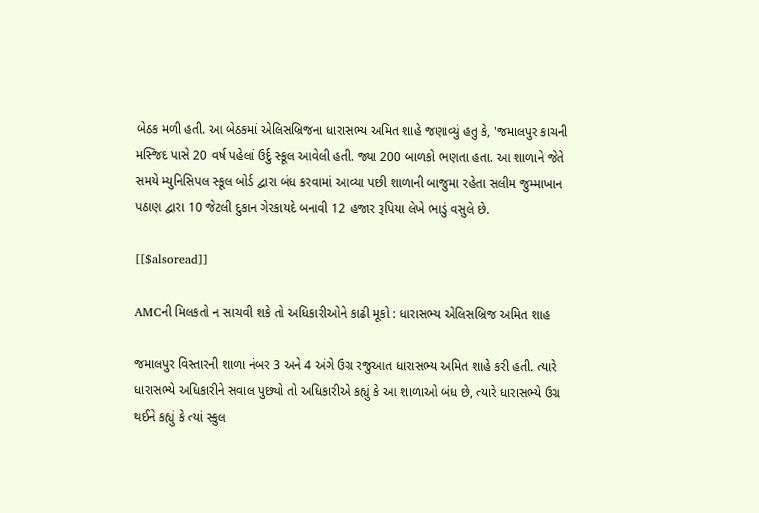બેઠક મળી હતી. આ બેઠકમાં એલિસબ્રિજના ધારાસભ્ય અમિત શાહે જણાવ્યું હતુ કે, 'જમાલપુર કાચની મસ્જિદ પાસે 20 વર્ષ પહેલાં ઉર્દુ સ્કૂલ આવેલી હતી. જ્યા 200 બાળકો ભણતા હતા. આ શાળાને જેતે સમયે મ્યુનિસિપલ સ્કૂલ બોર્ડ દ્વારા બંધ કરવામાં આવ્યા પછી શાળાની બાજુમા રહેતા સલીમ જુમ્માખાન પઠાણ દ્વારા 10 જેટલી દુકાન ગેરકાયદે બનાવી 12 હજાર રૂપિયા લેખે ભાડું વસુલે છે.

[[$alsoread]]

AMCની મિલકતો ન સાચવી શકે તો અધિકારીઓને કાઢી મૂકો : ધારાસભ્ય એલિસબ્રિજ અમિત શાહ

જમાલપુર વિસ્તારની શાળા નંબર 3 અને 4 અંગે ઉગ્ર રજુઆત ધારાસભ્ય અમિત શાહે કરી હતી. ત્યારે ધારાસભ્યે અધિકારીને સવાલ પુછ્યો તો અધિકારીએ કહ્યું કે આ શાળાઓ બંધ છે, ત્યારે ધારાસભ્યે ઉગ્ર થઈને કહ્યું કે ત્યાં સ્કુલ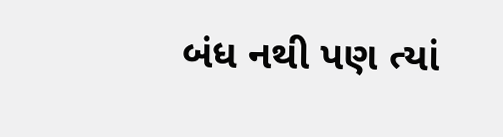બંધ નથી પણ ત્યાં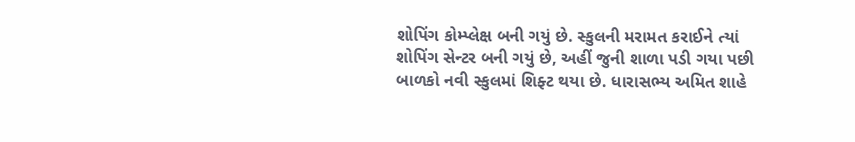શોપિંગ કોમ્પ્લેક્ષ બની ગયું છે. સ્કુલની મરામત કરાઈને ત્યાં શોપિંગ સેન્ટર બની ગયું છે, અહીં જુની શાળા પડી ગયા પછી બાળકો નવી સ્કુલમાં શિફ્ટ થયા છે. ધારાસભ્ય અમિત શાહે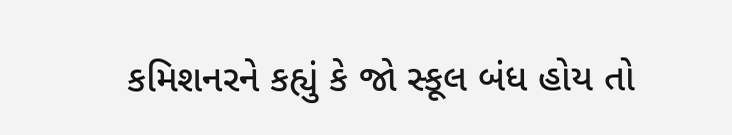કમિશનરને કહ્યું કે જો સ્કૂલ બંધ હોય તો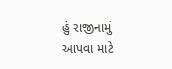હું રાજીનામું આપવા માટે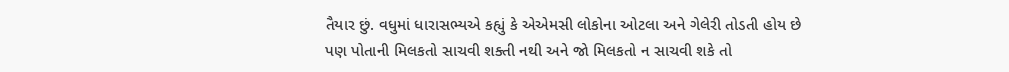તૈયાર છું. વધુમાં ધારાસભ્યએ કહ્યું કે એએમસી લોકોના ઓટલા અને ગેલેરી તોડતી હોય છે પણ પોતાની મિલકતો સાચવી શક્તી નથી અને જો મિલકતો ન સાચવી શકે તો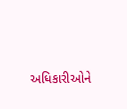અધિકારીઓને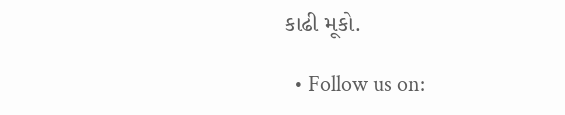કાઢી મૂકો.

  • Follow us on: